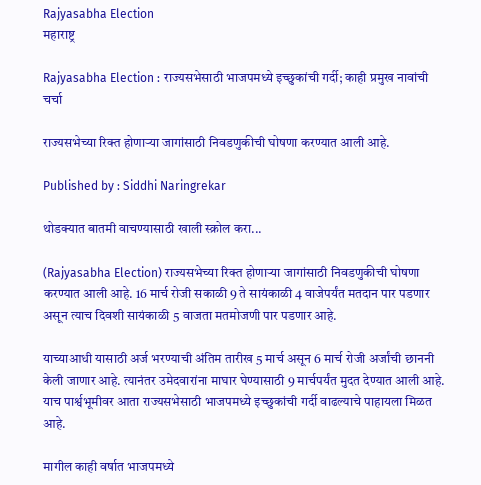Rajyasabha Election
महाराष्ट्र

Rajyasabha Election : राज्यसभेसाठी भाजपमध्ये इच्छुकांची गर्दी; काही प्रमुख नावांची चर्चा

राज्यसभेच्या रिक्त होणाऱ्या जागांसाठी निवडणुकीची घोषणा करण्यात आली आहे.

Published by : Siddhi Naringrekar

थोडक्यात बातमी वाचण्यासाठी खाली स्क्रोल करा...

(Rajyasabha Election) राज्यसभेच्या रिक्त होणाऱ्या जागांसाठी निवडणुकीची घोषणा करण्यात आली आहे. 16 मार्च रोजी सकाळी 9 ते सायंकाळी 4 वाजेपर्यंत मतदान पार पडणार असून त्याच दिवशी सायंकाळी 5 वाजता मतमोजणी पार पडणार आहे.

याच्याआधी यासाठी अर्ज भरण्याची अंतिम तारीख 5 मार्च असून 6 मार्च रोजी अर्जांची छाननी केली जाणार आहे. त्यानंतर उमेदवारांना माघार घेण्यासाठी 9 मार्चपर्यंत मुदत देण्यात आली आहे. याच पार्श्वभूमीवर आता राज्यसभेसाठी भाजपमध्ये इच्छुकांची गर्दी वाढल्याचे पाहायला मिळत आहे.

मागील काही वर्षात भाजपमध्ये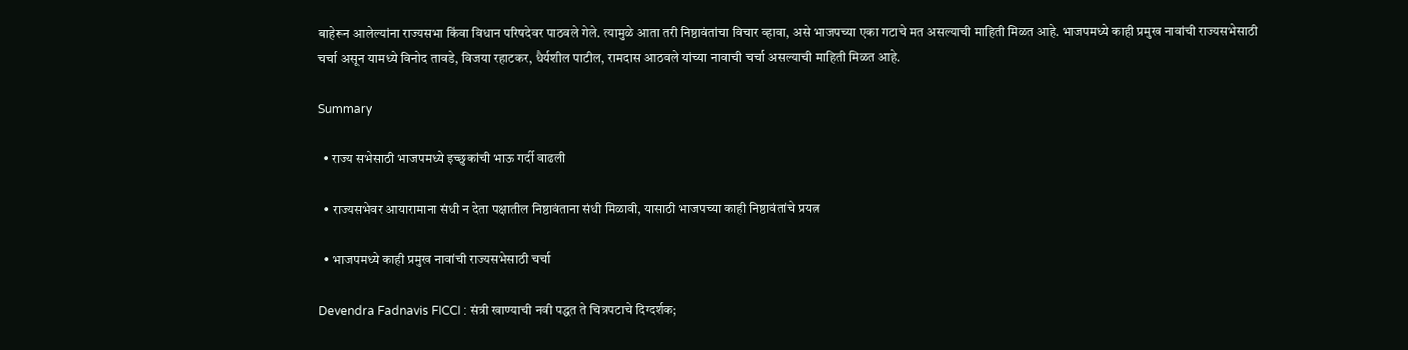बाहेरून आलेल्यांना राज्यसभा किंवा विधान परिषदेवर पाठवले गेले. त्यामुळे आता तरी निष्ठावंतांचा विचार व्हावा, असे भाजपच्या एका गटाचे मत असल्याची माहिती मिळत आहे. भाजपमध्ये काही प्रमुख नावांची राज्यसभेसाठी चर्चा असून यामध्ये विनोद तावडे, विजया रहाटकर, धैर्यशील पाटील, रामदास आठवले यांच्या नावाची चर्चा असल्याची माहिती मिळत आहे.

Summary

  • राज्य सभेसाठी भाजपमध्ये इच्छुकांची भाऊ गर्दी वाढली

  • राज्यसभेवर आयारामाना संधी न देता पक्षातील निष्ठावंताना संधी मिळावी, यासाठी भाजपच्या काही निष्ठावंतांचे प्रयत्न

  • भाजपमध्ये काही प्रमुख नावांची राज्यसभेसाठी चर्चा

Devendra Fadnavis FICCI : संत्री खाण्याची नवी पद्धत ते चित्रपटाचे दिग्दर्शक;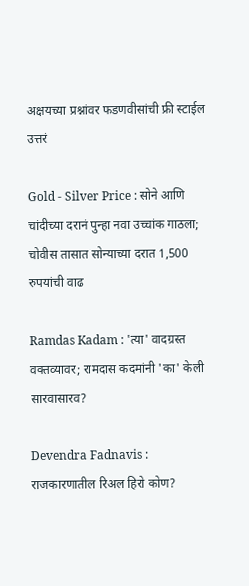अक्षयच्या प्रश्नांवर फडणवीसांची फ्री स्टाईल उत्तरं

Gold - Silver Price : सोने आणि चांदीच्या दरानं पुन्हा नवा उच्चांक गाठला; चोवीस तासात सोन्याच्या दरात 1,500 रुपयांची वाढ

Ramdas Kadam : 'त्या' वादग्रस्त वक्तव्यावर; रामदास कदमांनी 'का' केली सारवासारव?

Devendra Fadnavis : राजकारणातील रिअल हिरो कोण?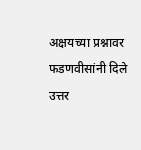अक्षयच्या प्रश्नावर फडणवीसांनी दिले उत्तर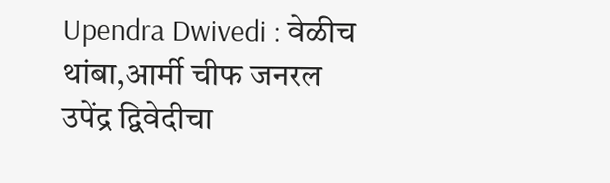Upendra Dwivedi : वेळीच थांबा,आर्मी चीफ जनरल उपेंद्र द्विवेदीचा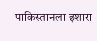पाकिस्तानला इशारा